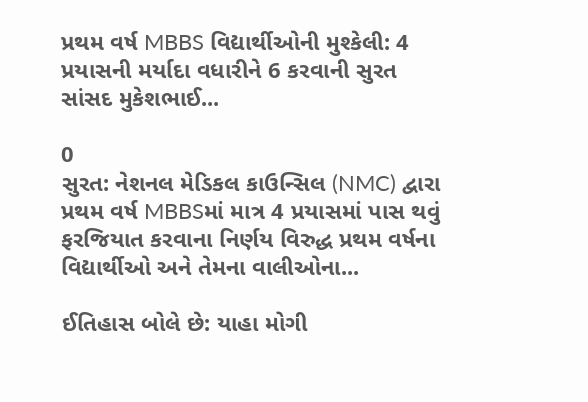પ્રથમ વર્ષ MBBS વિદ્યાર્થીઓની મુશ્કેલી: 4 પ્રયાસની મર્યાદા વધારીને 6 કરવાની સુરત સાંસદ મુકેશભાઈ...

0
સુરત: નેશનલ મેડિકલ કાઉન્સિલ (NMC) દ્વારા પ્રથમ વર્ષ MBBSમાં માત્ર 4 પ્રયાસમાં પાસ થવું ફરજિયાત કરવાના નિર્ણય વિરુદ્ધ પ્રથમ વર્ષના વિદ્યાર્થીઓ અને તેમના વાલીઓના...

ઈતિહાસ બોલે છે: યાહા મોગી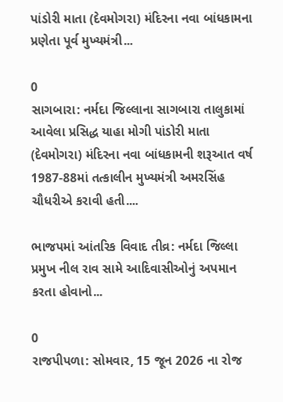પાંડોરી માતા (દેવમોગરા) મંદિરના નવા બાંધકામના પ્રણેતા પૂર્વ મુખ્યમંત્રી...

0
સાગબારા: નર્મદા જિલ્લાના સાગબારા તાલુકામાં આવેલા પ્રસિદ્ધ યાહા મોગી પાંડોરી માતા (દેવમોગરા) મંદિરના નવા બાંધકામની શરૂઆત વર્ષ 1987-88માં તત્કાલીન મુખ્યમંત્રી અમરસિંહ ચૌધરીએ કરાવી હતી....

ભાજપમાં આંતરિક વિવાદ તીવ્ર: નર્મદા જિલ્લા પ્રમુખ નીલ રાવ સામે આદિવાસીઓનું અપમાન કરતા હોવાનો...

0
રાજપીપળા: સોમવાર, 15 જૂન 2026 ના રોજ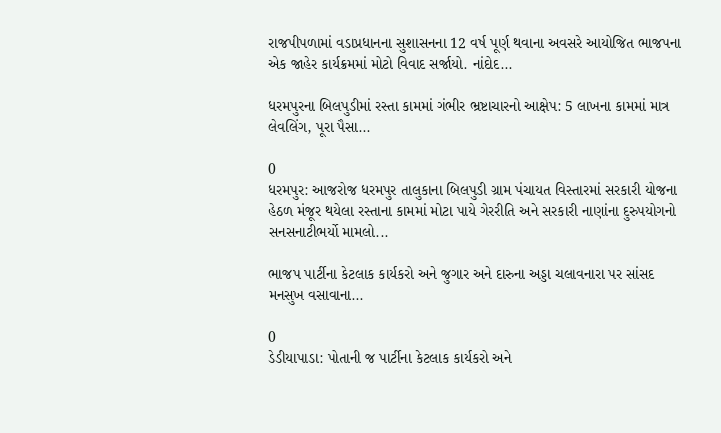રાજપીપળામાં વડાપ્રધાનના સુશાસનના 12 વર્ષ પૂર્ણ થવાના અવસરે આયોજિત ભાજપના એક જાહેર કાર્યક્રમમાં મોટો વિવાદ સર્જાયો. નાંદોદ...

ધરમપુરના બિલપુડીમાં રસ્તા કામમાં ગંભીર ભ્રષ્ટાચારનો આક્ષેપ: 5 લાખના કામમાં માત્ર લેવલિંગ, પૂરા પૈસા...

0
ધરમપુર: આજરોજ ધરમપુર તાલુકાના બિલપુડી ગ્રામ પંચાયત વિસ્તારમાં સરકારી યોજના હેઠળ મંજૂર થયેલા રસ્તાના કામમાં મોટા પાયે ગેરરીતિ અને સરકારી નાણાંના દુરુપયોગનો સનસનાટીભર્યો મામલો...

ભાજપ પાર્ટીના કેટલાક કાર્યકરો અને જુગાર અને દારુના અડ્ડા ચલાવનારા પર સાંસદ મનસુખ વસાવાના...

0
ડેડીયાપાડા: પોતાની જ પાર્ટીના કેટલાક કાર્યકરો અને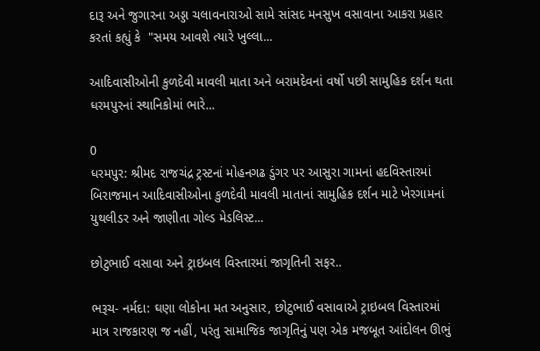દારૂ અને જુગારના અડ્ડા ચલાવનારાઓ સામે સાંસદ મનસુખ વસાવાના આકરા પ્રહાર કરતાં કહ્યું કે  "સમય આવશે ત્યારે ખુલ્લા...

આદિવાસીઓની કુળદેવી માવલી માતા અને બરામદેવનાં વર્ષો પછી સામુહિક દર્શન થતા ધરમપુરનાં સ્થાનિકોમાં ભારે...

0
ધરમપુર: શ્રીમદ રાજચંદ્ર ટ્રસ્ટનાં મોહનગઢ ડુંગર પર આસુરા ગામનાં હદવિસ્તારમાં બિરાજમાન આદિવાસીઓના કુળદેવી માવલી માતાનાં સામુહિક દર્શન માટે ખેરગામનાં યુથલીડર અને જાણીતા ગોલ્ડ મેડલિસ્ટ...

છોટુભાઈ વસાવા અને ટ્રાઇબલ વિસ્તારમાં જાગૃતિની સફર..

ભરૂચ- નર્મદા: ઘણા લોકોના મત અનુસાર, છોટુભાઈ વસાવાએ ટ્રાઇબલ વિસ્તારમાં માત્ર રાજકારણ જ નહીં, પરંતુ સામાજિક જાગૃતિનું પણ એક મજબૂત આંદોલન ઊભું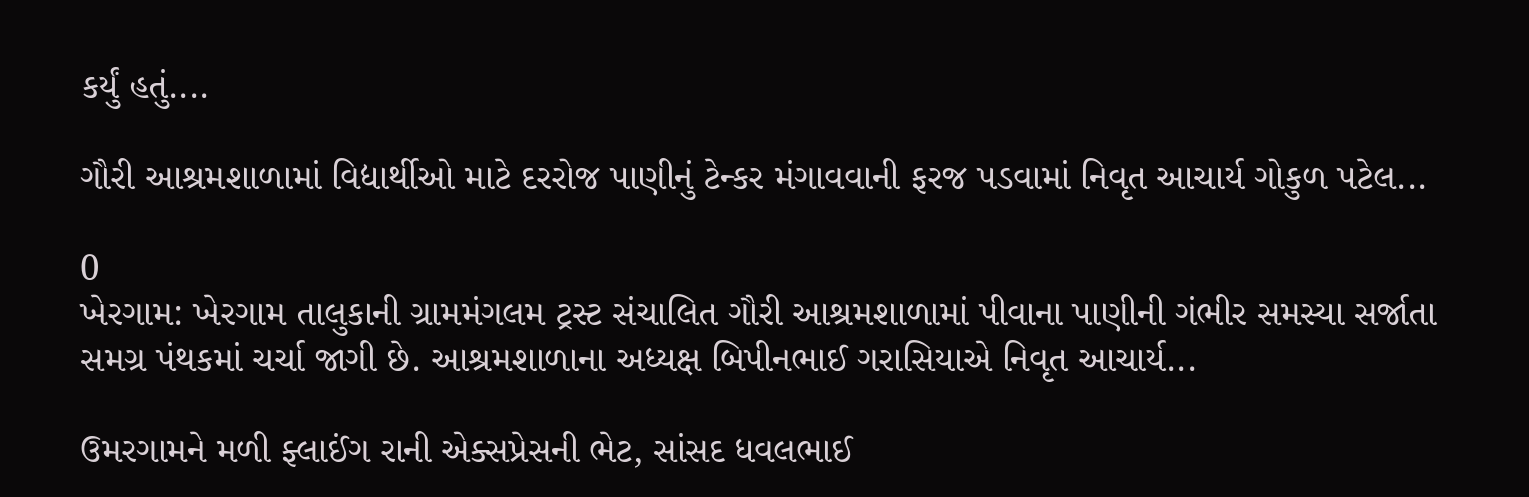કર્યું હતું....

ગૌરી આશ્રમશાળામાં વિદ્યાર્થીઓ માટે દરરોજ પાણીનું ટેન્કર મંગાવવાની ફરજ પડવામાં નિવૃત આચાર્ય ગોકુળ પટેલ...

0
ખેરગામ: ખેરગામ તાલુકાની ગ્રામમંગલમ ટ્રસ્ટ સંચાલિત ગૌરી આશ્રમશાળામાં પીવાના પાણીની ગંભીર સમસ્યા સર્જાતા સમગ્ર પંથકમાં ચર્ચા જાગી છે. આશ્રમશાળાના અધ્યક્ષ બિપીનભાઈ ગરાસિયાએ નિવૃત આચાર્ય...

ઉમરગામને મળી ફ્લાઈંગ રાની એક્સપ્રેસની ભેટ, સાંસદ ધવલભાઈ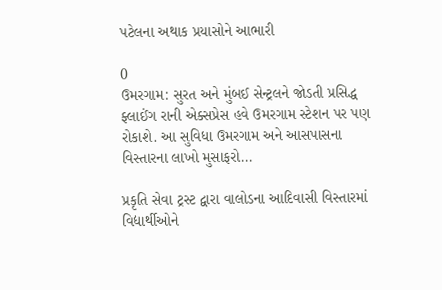પટેલના અથાક પ્રયાસોને આભારી

0
ઉમરગામ: સુરત અને મુંબઈ સેન્ટ્રલને જોડતી પ્રસિદ્ધ ફ્લાઈંગ રાની એક્સપ્રેસ હવે ઉમરગામ સ્ટેશન પર પણ રોકાશે. આ સુવિધા ઉમરગામ અને આસપાસના વિસ્તારના લાખો મુસાફરો...

પ્રકૃતિ સેવા ટ્રસ્ટ દ્વારા વાલોડના આદિવાસી વિસ્તારમાં વિદ્યાર્થીઓને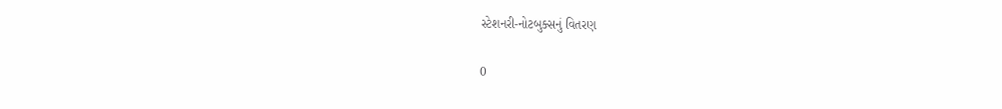સ્ટેશનરી-નોટબુક્સનું વિતરણ

0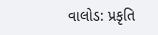વાલોડ: પ્રકૃતિ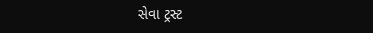સેવા ટ્રસ્ટ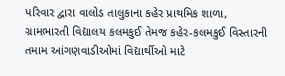પરિવાર દ્વારા વાલોડ તાલુકાના કહેર પ્રાથમિક શાળા, ગ્રામભારતી વિદ્યાલય કલમકુઈ તેમજ કહેર-કલમકુઈ વિસ્તારની તમામ આંગણવાડીઓમાં વિદ્યાર્થીઓ માટે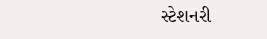સ્ટેશનરી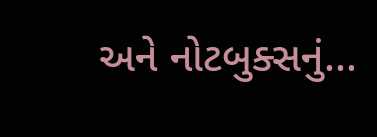અને નોટબુક્સનું...